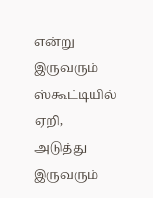என்று இருவரும் ஸ்கூட்டியில் ஏறி, அடுத்து இருவரும்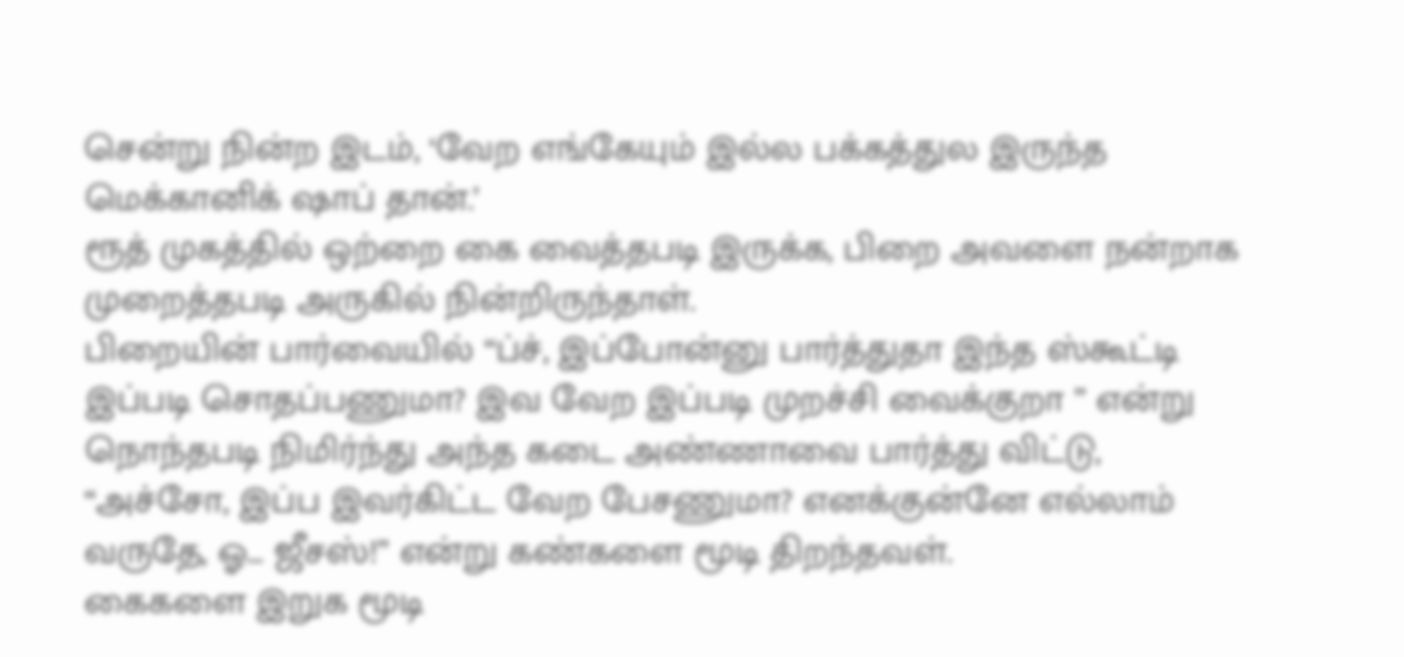சென்று நின்ற இடம், ‘வேற எங்கேயும் இல்ல பக்கத்துல இருந்த மெக்கானிக் ஷாப் தான்.’
ரூத் முகத்தில் ஒற்றை கை வைத்தபடி இருக்க, பிறை அவளை நன்றாக முறைத்தபடி அருகில் நின்றிருந்தாள்.
பிறையின் பார்வையில் “ப்ச், இப்போன்னு பார்த்துதா இந்த ஸ்கூட்டி இப்படி சொதப்பணுமா? இவ வேற இப்படி முறச்சி வைக்குறா ” என்று நொந்தபடி நிமிர்ந்து அந்த கடை அண்ணாவை பார்த்து விட்டு,
“அச்சோ, இப்ப இவர்கிட்ட வேற பேசணுமா? எனக்குன்னே எல்லாம் வருதே, ஓ… ஜீசஸ்!” என்று கண்களை மூடி திறந்தவள்.
கைகளை இறுக மூடி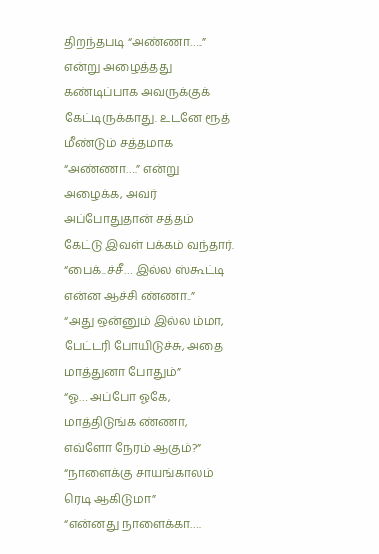திறந்தபடி “அண்ணா…..” என்று அழைத்தது கண்டிப்பாக அவருக்குக் கேட்டிருக்காது. உடனே ரூத் மீண்டும் சத்தமாக “அண்ணா….” என்று அழைக்க, அவர் அப்போதுதான் சத்தம் கேட்டு இவள் பக்கம் வந்தார்.
“பைக்..ச்சீ… இல்ல ஸ்கூட்டி என்ன ஆச்சி ண்ணா..”
“அது ஒன்னும் இல்ல ம்மா, பேட்டரி போயிடுச்சு, அதை மாத்துனா போதும்”
“ஓ… அப்போ ஓகே, மாத்திடுங்க ண்ணா, எவ்ளோ நேரம் ஆகும்?”
“நாளைக்கு சாயங்காலம் ரெடி ஆகிடுமா”
“என்னது நாளைக்கா….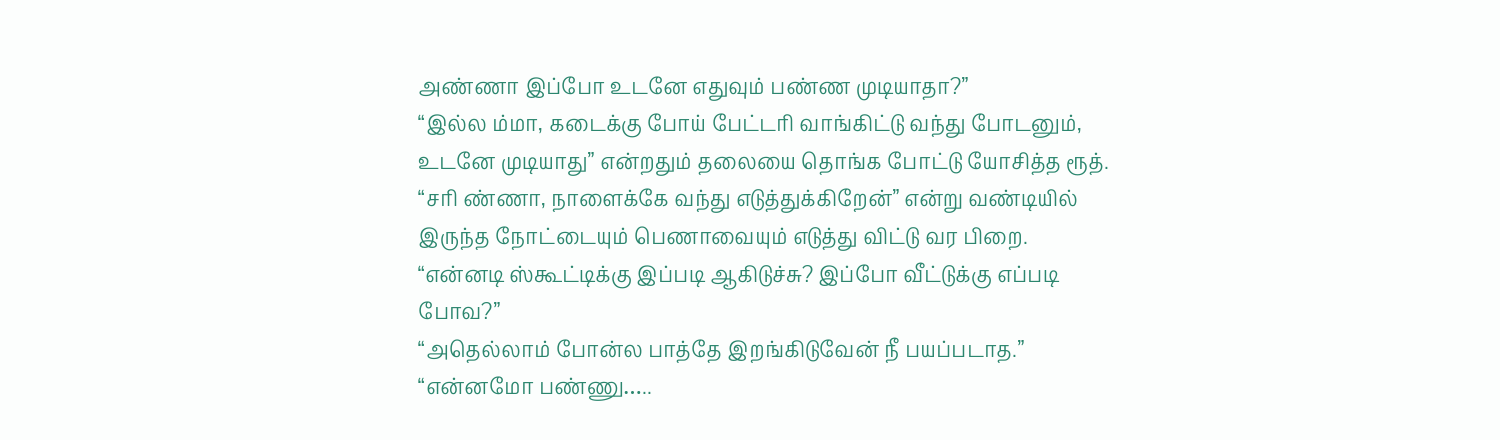அண்ணா இப்போ உடனே எதுவும் பண்ண முடியாதா?”
“இல்ல ம்மா, கடைக்கு போய் பேட்டரி வாங்கிட்டு வந்து போடனும், உடனே முடியாது” என்றதும் தலையை தொங்க போட்டு யோசித்த ரூத்.
“சரி ண்ணா, நாளைக்கே வந்து எடுத்துக்கிறேன்” என்று வண்டியில் இருந்த நோட்டையும் பெணாவையும் எடுத்து விட்டு வர பிறை.
“என்னடி ஸ்கூட்டிக்கு இப்படி ஆகிடுச்சு? இப்போ வீட்டுக்கு எப்படி போவ?”
“அதெல்லாம் போன்ல பாத்தே இறங்கிடுவேன் நீ பயப்படாத.”
“என்னமோ பண்ணு…..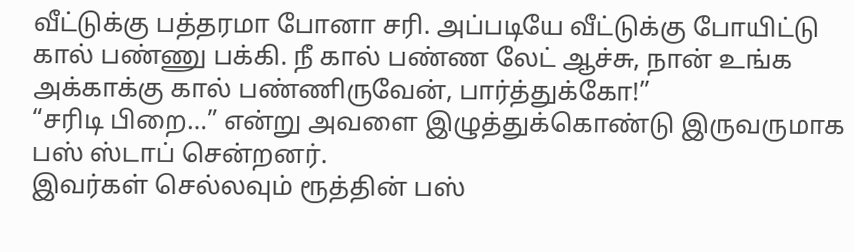வீட்டுக்கு பத்தரமா போனா சரி. அப்படியே வீட்டுக்கு போயிட்டு கால் பண்ணு பக்கி. நீ கால் பண்ண லேட் ஆச்சு, நான் உங்க அக்காக்கு கால் பண்ணிருவேன், பார்த்துக்கோ!”
“சரிடி பிறை…” என்று அவளை இழுத்துக்கொண்டு இருவருமாக பஸ் ஸ்டாப் சென்றனர்.
இவர்கள் செல்லவும் ரூத்தின் பஸ்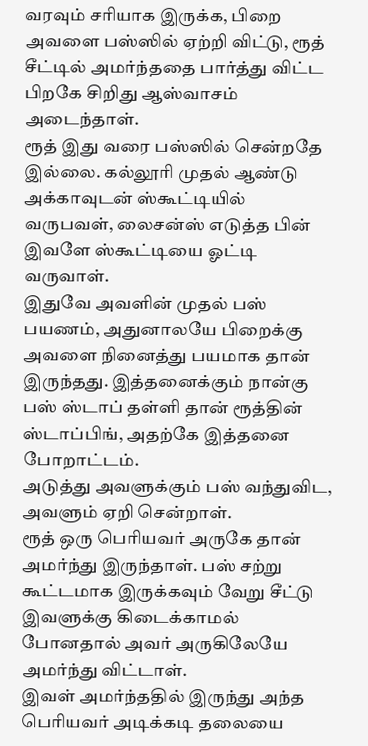வரவும் சரியாக இருக்க, பிறை அவளை பஸ்ஸில் ஏற்றி விட்டு, ரூத் சீட்டில் அமர்ந்ததை பார்த்து விட்ட பிறகே சிறிது ஆஸ்வாசம் அடைந்தாள்.
ரூத் இது வரை பஸ்ஸில் சென்றதே இல்லை. கல்லூரி முதல் ஆண்டு அக்காவுடன் ஸ்கூட்டியில் வருபவள், லைசன்ஸ் எடுத்த பின் இவளே ஸ்கூட்டியை ஓட்டி வருவாள்.
இதுவே அவளின் முதல் பஸ் பயணம், அதுனாலயே பிறைக்கு அவளை நினைத்து பயமாக தான் இருந்தது. இத்தனைக்கும் நான்கு பஸ் ஸ்டாப் தள்ளி தான் ரூத்தின் ஸ்டாப்பிங், அதற்கே இத்தனை போறாட்டம்.
அடுத்து அவளுக்கும் பஸ் வந்துவிட, அவளும் ஏறி சென்றாள்.
ரூத் ஒரு பெரியவர் அருகே தான் அமர்ந்து இருந்தாள். பஸ் சற்று கூட்டமாக இருக்கவும் வேறு சீட்டு இவளுக்கு கிடைக்காமல் போனதால் அவர் அருகிலேயே அமர்ந்து விட்டாள்.
இவள் அமர்ந்ததில் இருந்து அந்த பெரியவர் அடிக்கடி தலையை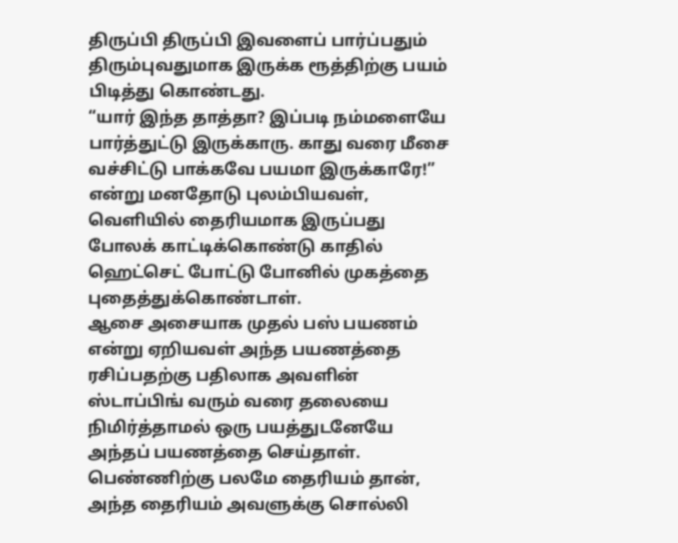திருப்பி திருப்பி இவளைப் பார்ப்பதும் திரும்புவதுமாக இருக்க ரூத்திற்கு பயம் பிடித்து கொண்டது.
“யார் இந்த தாத்தா? இப்படி நம்மளையே பார்த்துட்டு இருக்காரு. காது வரை மீசை வச்சிட்டு பாக்கவே பயமா இருக்காரே!”
என்று மனதோடு புலம்பியவள், வெளியில் தைரியமாக இருப்பது போலக் காட்டிக்கொண்டு காதில் ஹெட்செட் போட்டு போனில் முகத்தை புதைத்துக்கொண்டாள்.
ஆசை அசையாக முதல் பஸ் பயணம் என்று ஏறியவள் அந்த பயணத்தை ரசிப்பதற்கு பதிலாக அவளின் ஸ்டாப்பிங் வரும் வரை தலையை நிமிர்த்தாமல் ஒரு பயத்துடனேயே அந்தப் பயணத்தை செய்தாள்.
பெண்ணிற்கு பலமே தைரியம் தான், அந்த தைரியம் அவளுக்கு சொல்லி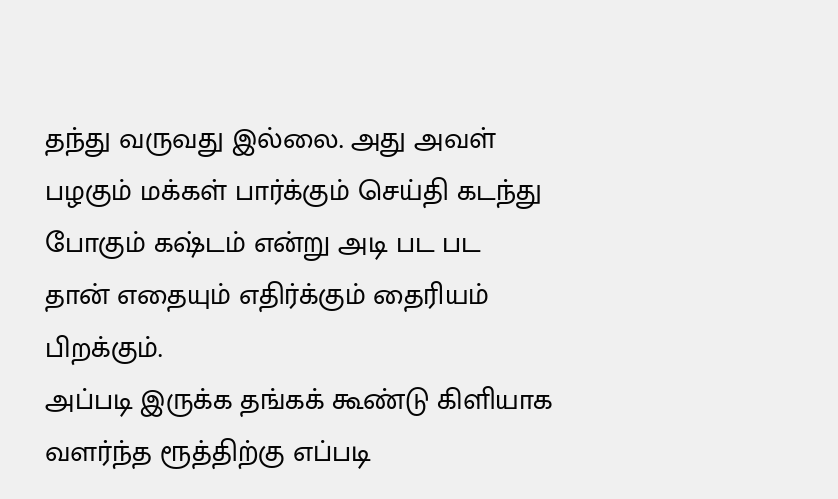தந்து வருவது இல்லை. அது அவள் பழகும் மக்கள் பார்க்கும் செய்தி கடந்து போகும் கஷ்டம் என்று அடி பட பட தான் எதையும் எதிர்க்கும் தைரியம் பிறக்கும்.
அப்படி இருக்க தங்கக் கூண்டு கிளியாக வளர்ந்த ரூத்திற்கு எப்படி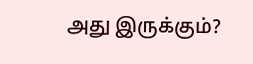அது இருக்கும்?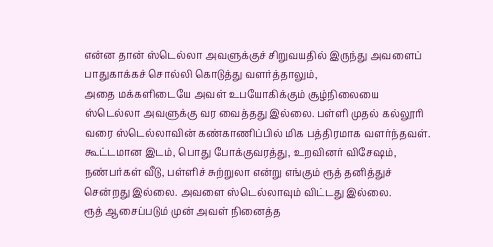என்ன தான் ஸ்டெல்லா அவளுக்குச் சிறுவயதில் இருந்து அவளைப் பாதுகாக்கச் சொல்லி கொடுத்து வளர்த்தாலும்,
அதை மக்களிடையே அவள் உபயோகிக்கும் சூழ்நிலையை ஸ்டெல்லா அவளுக்கு வர வைத்தது இல்லை. பள்ளி முதல் கல்லூரி வரை ஸ்டெல்லாவின் கண்காணிப்பில் மிக பத்திரமாக வளர்ந்தவள்.
கூட்டமான இடம், பொது போக்குவரத்து, உறவினர் விசேஷம், நண்பர்கள் வீடு, பள்ளிச் சுற்றுலா என்று எங்கும் ரூத் தனித்துச் சென்றது இல்லை. அவளை ஸ்டெல்லாவும் விட்டது இல்லை.
ரூத் ஆசைப்படும் முன் அவள் நினைத்த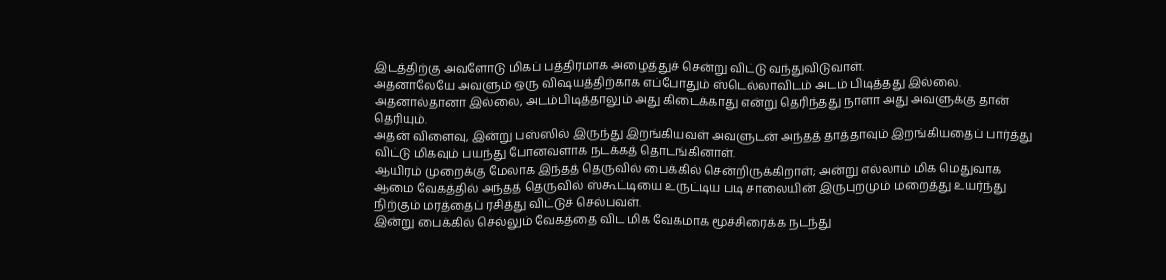இடத்திற்கு அவளோடு மிகப் பத்திரமாக அழைத்துச் சென்று விட்டு வந்துவிடுவாள்.
அதனாலேயே அவளும் ஒரு விஷயத்திற்காக எப்போதும் ஸ்டெல்லாவிடம் அடம் பிடித்தது இல்லை. அதனால்தானா இல்லை, அடம்பிடித்தாலும் அது கிடைக்காது என்று தெரிந்தது நாளா அது அவளுக்கு தான் தெரியும்.
அதன் விளைவு, இன்று பஸ்ஸில் இருந்து இறங்கியவள் அவளுடன் அந்தத் தாத்தாவும் இறங்கியதைப் பார்த்து விட்டு மிகவும் பயந்து போனவளாக நடக்கத் தொடங்கினாள்.
ஆயிரம் முறைக்கு மேலாக இந்தத் தெருவில் பைக்கில் சென்றிருக்கிறாள்; அன்று எல்லாம் மிக மெதுவாக ஆமை வேகத்தில் அந்தத் தெருவில் ஸ்கூட்டியை உருட்டிய படி சாலையின் இருபுறமும் மறைத்து உயர்ந்து நிற்கும் மரத்தைப் ரசித்து விட்டுச் செல்பவள்.
இன்று பைக்கில் செல்லும் வேகத்தை விட மிக வேகமாக மூச்சிரைக்க நடந்து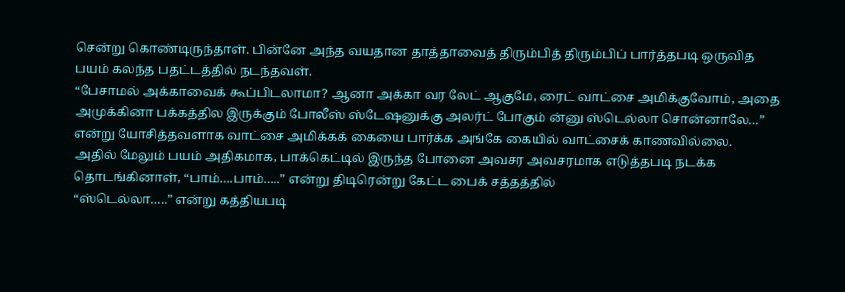சென்று கொண்டிருந்தாள். பின்னே அந்த வயதான தாத்தாவைத் திரும்பித் திரும்பிப் பார்த்தபடி ஒருவித பயம் கலந்த பதட்டத்தில் நடந்தவள்.
“பேசாமல் அக்காவைக் கூப்பிடலாமா? ஆனா அக்கா வர லேட் ஆகுமே, ரைட் வாட்சை அமிக்குவோம், அதை அமுக்கினா பக்கத்தில இருக்கும் போலீஸ் ஸ்டேஷனுக்கு அலர்ட் போகும் ன்னு ஸ்டெல்லா சொன்னாலே…” என்று யோசித்தவளாக வாட்சை அமிக்கக் கையை பார்க்க அங்கே கையில் வாட்சைக் காணவில்லை.
அதில் மேலும் பயம் அதிகமாக, பாக்கெட்டில் இருந்த போனை அவசர அவசரமாக எடுத்தபடி நடக்க தொடங்கினாள், “பாம்….பாம்…..” என்று திடிரென்று கேட்ட பைக் சத்தத்தில்
“ஸ்டெல்லா…..” என்று கத்தியபடி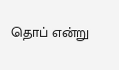தொப் என்று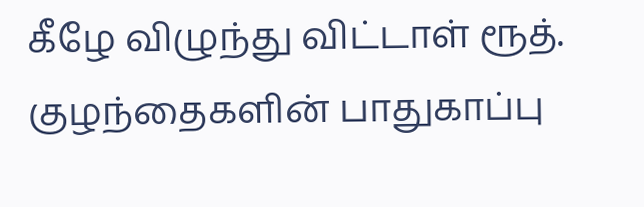கீழே விழுந்து விட்டாள் ரூத்.
குழந்தைகளின் பாதுகாப்பு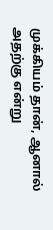முக்கியம் தான், ஆனால் அதற்கு என்று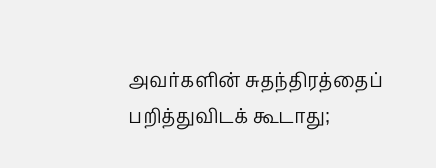அவர்களின் சுதந்திரத்தைப் பறித்துவிடக் கூடாது;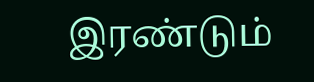இரண்டும்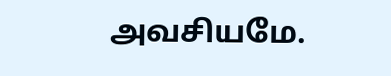அவசியமே.